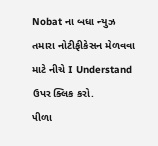Nobat ના બધા ન્યુઝ તમારા નોટીફીકેસન મેળવવા માટે નીચે I Understand ઉપર ક્લિક કરો.
૫ીળા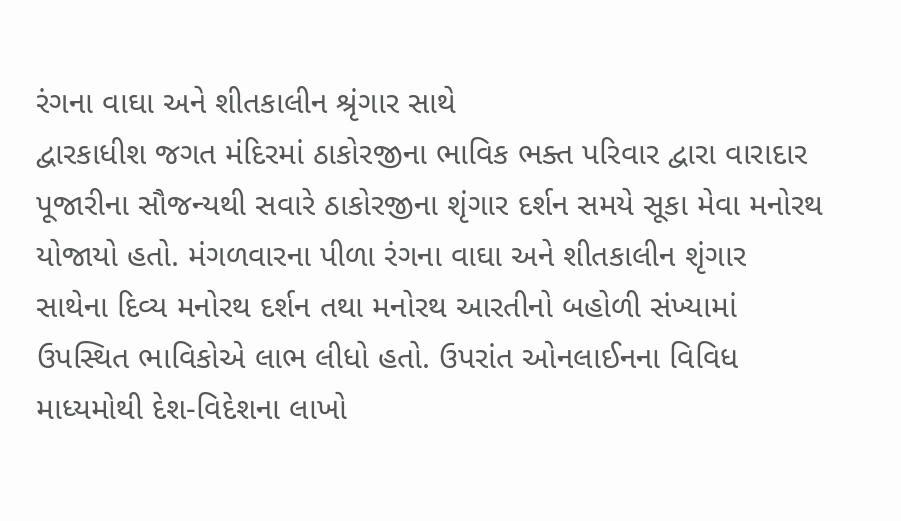રંગના વાઘા અને શીતકાલીન શ્રૃંગાર સાથે
દ્વારકાધીશ જગત મંદિરમાં ઠાકોરજીના ભાવિક ભક્ત પરિવાર દ્વારા વારાદાર પૂજારીના સૌજન્યથી સવારે ઠાકોરજીના શૃંગાર દર્શન સમયે સૂકા મેવા મનોરથ યોજાયો હતો. મંગળવારના પીળા રંગના વાઘા અને શીતકાલીન શૃંગાર સાથેના દિવ્ય મનોરથ દર્શન તથા મનોરથ આરતીનો બહોળી સંખ્યામાં ઉપસ્થિત ભાવિકોએ લાભ લીધો હતો. ઉપરાંત ઓનલાઈનના વિવિધ માધ્યમોથી દેશ-વિદેશના લાખો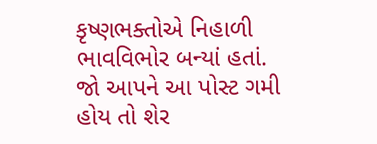કૃષ્ણભક્તોએ નિહાળી ભાવવિભોર બન્યાં હતાં.
જો આપને આ પોસ્ટ ગમી હોય તો શેર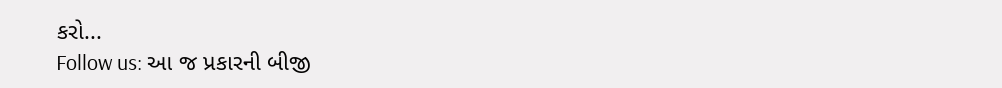કરો...
Follow us: આ જ પ્રકારની બીજી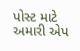પોસ્ટ માટે અમારી એપ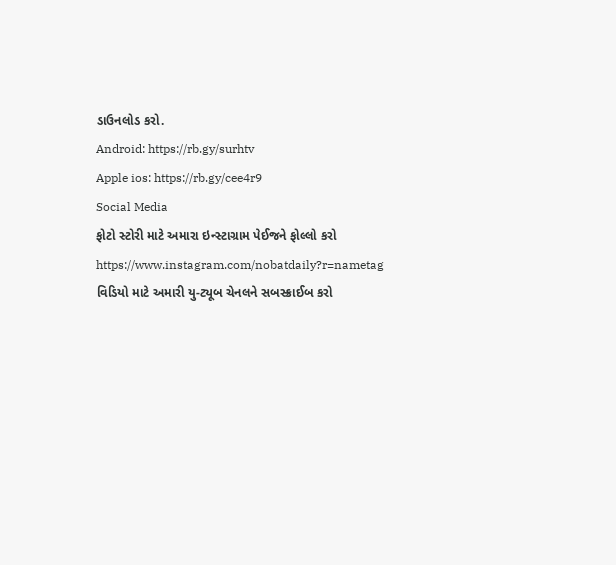ડાઉનલોડ કરો.
Android: https://rb.gy/surhtv
Apple ios: https://rb.gy/cee4r9
Social Media
ફોટો સ્ટોરી માટે અમારા ઇન્સ્ટાગ્રામ પેઈજને ફોલ્લો કરો
https://www.instagram.com/nobatdaily?r=nametag
વિડિયો માટે અમારી યુ-ટ્યૂબ ચેનલને સબસ્ક્રાઈબ કરો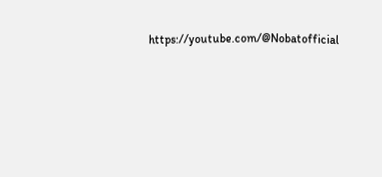https://youtube.com/@Nobatofficial